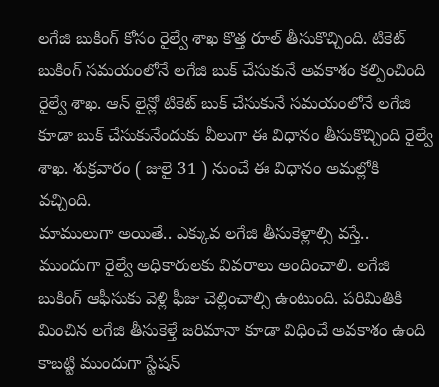లగేజి బుకింగ్ కోసం రైల్వే శాఖ కొత్త రూల్ తీసుకొచ్చింది. టికెట్ బుకింగ్ సమయంలోనే లగేజి బుక్ చేసుకునే అవకాశం కల్పించింది రైల్వే శాఖ. ఆన్ లైన్లో టికెట్ బుక్ చేసుకునే సమయంలోనే లగేజి కూడా బుక్ చేసుకునేందుకు వీలుగా ఈ విధానం తీసుకొచ్చింది రైల్వే శాఖ. శుక్రవారం ( జులై 31 ) నుంచే ఈ విధానం అమల్లోకి వచ్చింది.
మాములుగా అయితే.. ఎక్కువ లగేజి తీసుకెళ్లాల్సి వస్తే.. ముందుగా రైల్వే అధికారులకు వివరాలు అందించాలి. లగేజి బుకింగ్ ఆఫీసుకు వెళ్లి ఫీజు చెల్లించాల్సి ఉంటుంది. పరిమితికి మించిన లగేజి తీసుకెళ్తే జరిమానా కూడా విధించే అవకాశం ఉంది కాబట్టి ముందుగా స్టేషన్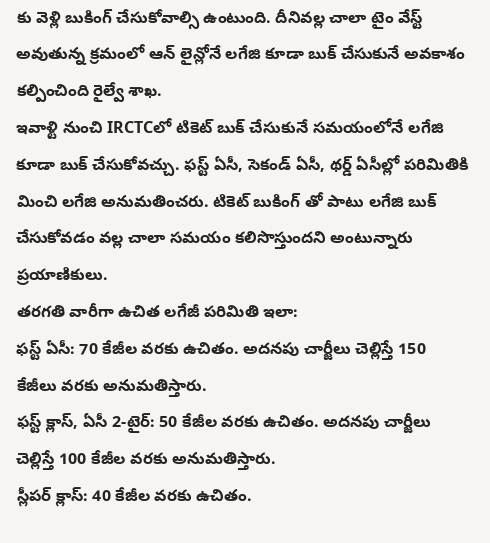కు వెళ్లి బుకింగ్ చేసుకోవాల్సి ఉంటుంది. దీనివల్ల చాలా టైం వేస్ట్ అవుతున్న క్రమంలో ఆన్ లైన్లోనే లగేజి కూడా బుక్ చేసుకునే అవకాశం కల్పించింది రైల్వే శాఖ.
ఇవాళ్టి నుంచి IRCTCలో టికెట్ బుక్ చేసుకునే సమయంలోనే లగేజి కూడా బుక్ చేసుకోవచ్చు. ఫస్ట్ ఏసీ, సెకండ్ ఏసీ, థర్డ్ ఏసీల్లో పరిమితికి మించి లగేజి అనుమతించరు. టికెట్ బుకింగ్ తో పాటు లగేజి బుక్ చేసుకోవడం వల్ల చాలా సమయం కలిసొస్తుందని అంటున్నారు ప్రయాణికులు.
తరగతి వారీగా ఉచిత లగేజీ పరిమితి ఇలా:
ఫస్ట్ ఏసీ: 70 కేజీల వరకు ఉచితం. అదనపు చార్జీలు చెల్లిస్తే 150 కేజీలు వరకు అనుమతిస్తారు.
ఫస్ట్ క్లాస్, ఏసీ 2-టైర్: 50 కేజీల వరకు ఉచితం. అదనపు చార్జీలు చెల్లిస్తే 100 కేజీల వరకు అనుమతిస్తారు.
స్లీపర్ క్లాస్: 40 కేజీల వరకు ఉచితం.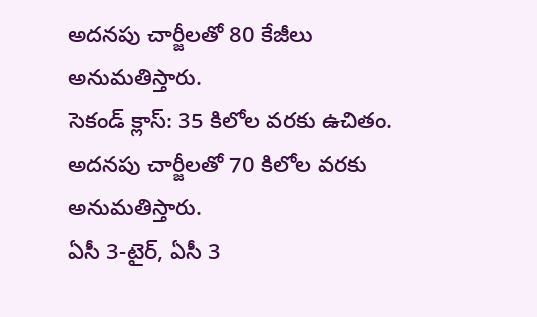అదనపు చార్జీలతో 80 కేజీలు అనుమతిస్తారు.
సెకండ్ క్లాస్: 35 కిలోల వరకు ఉచితం. అదనపు చార్జీలతో 70 కిలోల వరకు అనుమతిస్తారు.
ఏసీ 3-టైర్, ఏసీ 3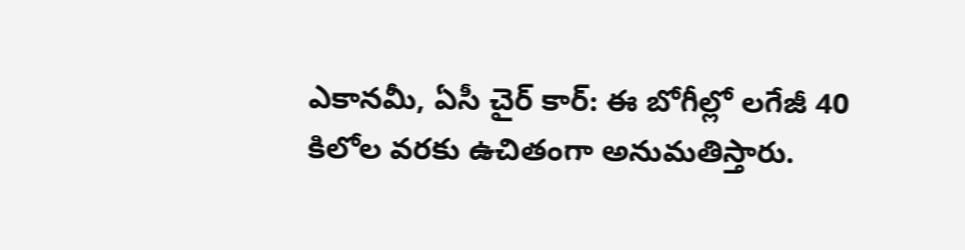ఎకానమీ, ఏసీ చైర్ కార్: ఈ బోగీల్లో లగేజీ 40 కిలోల వరకు ఉచితంగా అనుమతిస్తారు.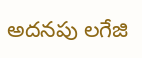అదనపు లగేజి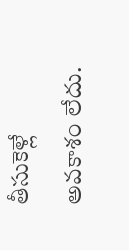తీసుకెళ్లే అవకాశం లేదు.